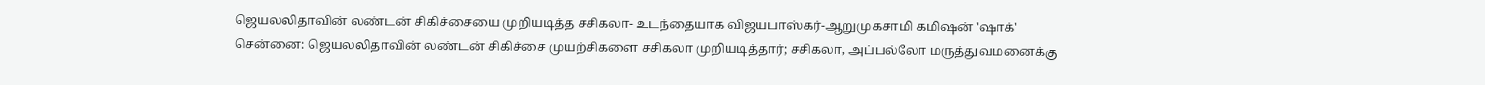ஜெயலலிதாவின் லண்டன் சிகிச்சையை முறியடித்த சசிகலா- உடந்தையாக விஜயபாஸ்கர்-ஆறுமுகசாமி கமிஷன் 'ஷாக்'
சென்னை: ஜெயலலிதாவின் லண்டன் சிகிச்சை முயற்சிகளை சசிகலா முறியடித்தார்; சசிகலா, அப்பல்லோ மருத்துவமனைக்கு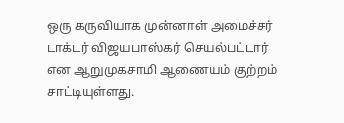ஒரு கருவியாக முன்னாள் அமைச்சர் டாக்டர் விஜயபாஸ்கர் செயல்பட்டார் என ஆறுமுகசாமி ஆணையம் குற்றம் சாட்டியுள்ளது.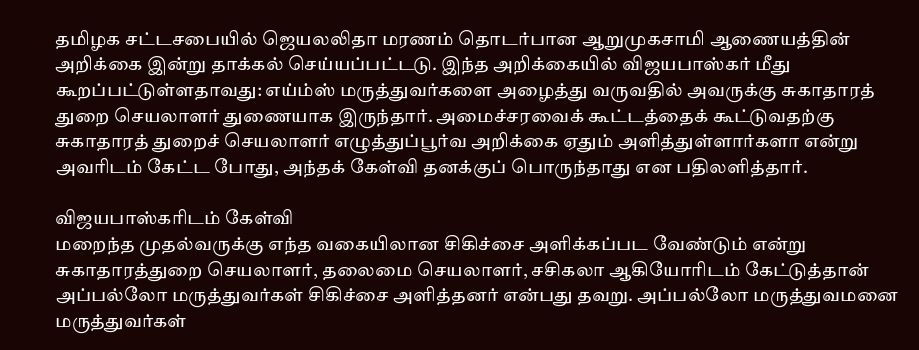தமிழக சட்டசபையில் ஜெயலலிதா மரணம் தொடர்பான ஆறுமுகசாமி ஆணையத்தின் அறிக்கை இன்று தாக்கல் செய்யப்பட்டடு. இந்த அறிக்கையில் விஜயபாஸ்கர் மீது கூறப்பட்டுள்ளதாவது: எய்ம்ஸ் மருத்துவர்களை அழைத்து வருவதில் அவருக்கு சுகாதாரத் துறை செயலாளர் துணையாக இருந்தார். அமைச்சரவைக் கூட்டத்தைக் கூட்டுவதற்கு சுகாதாரத் துறைச் செயலாளர் எழுத்துப்பூர்வ அறிக்கை ஏதும் அளித்துள்ளார்களா என்று அவரிடம் கேட்ட போது, அந்தக் கேள்வி தனக்குப் பொருந்தாது என பதிலளித்தார்.

விஜயபாஸ்கரிடம் கேள்வி
மறைந்த முதல்வருக்கு எந்த வகையிலான சிகிச்சை அளிக்கப்பட வேண்டும் என்று சுகாதாரத்துறை செயலாளர், தலைமை செயலாளர், சசிகலா ஆகியோரிடம் கேட்டுத்தான் அப்பல்லோ மருத்துவர்கள் சிகிச்சை அளித்தனர் என்பது தவறு. அப்பல்லோ மருத்துவமனை மருத்துவர்கள்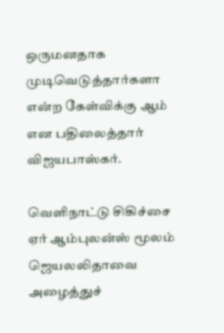ஒருமனதாக முடிவெடுத்தார்களா என்ற கேள்விக்கு ஆம் என பதிலைத்தார் விஜயபாஸ்கர்.

வெளிநாட்டு சிகிச்சை
ஏர் ஆம்புலன்ஸ் மூலம் ஜெயலலிதாவை அழைத்துச்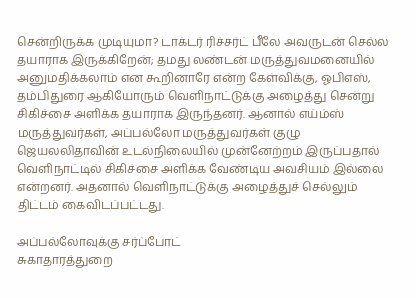சென்றிருக்க முடியுமா? டாக்டர் ரிச்சர்ட் பீலே அவருடன் செல்ல தயாராக இருக்கிறேன்; தமது லண்டன் மருத்துவமனையில் அனுமதிக்கலாம் என கூறினாரே என்ற கேள்விக்கு, ஓபிஎஸ், தம்பிதுரை ஆகியோரும் வெளிநாட்டுக்கு அழைத்து சென்று சிகிச்சை அளிக்க தயாராக இருந்தனர். ஆனால் எய்ம்ஸ் மருத்துவர்கள், அப்பல்லோ மருத்துவர்கள் குழு ஜெயலலிதாவின் உடல்நிலையில் முன்னேற்றம் இருப்பதால் வெளிநாட்டில் சிகிச்சை அளிக்க வேண்டிய அவசியம் இல்லை என்றனர். அதனால் வெளிநாட்டுக்கு அழைத்துச் செல்லும் திட்டம் கைவிடப்பட்டது.

அப்பல்லோவுக்கு சர்ப்போட்
சுகாதாரத்துறை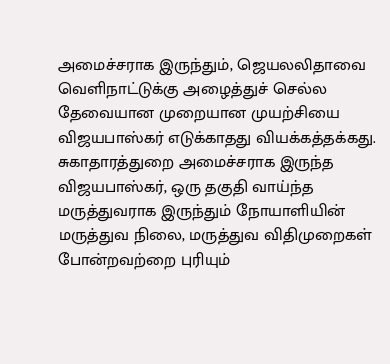அமைச்சராக இருந்தும், ஜெயலலிதாவை வெளிநாட்டுக்கு அழைத்துச் செல்ல தேவையான முறையான முயற்சியை விஜயபாஸ்கர் எடுக்காதது வியக்கத்தக்கது. சுகாதாரத்துறை அமைச்சராக இருந்த விஜயபாஸ்கர், ஒரு தகுதி வாய்ந்த மருத்துவராக இருந்தும் நோயாளியின் மருத்துவ நிலை, மருத்துவ விதிமுறைகள் போன்றவற்றை புரியும்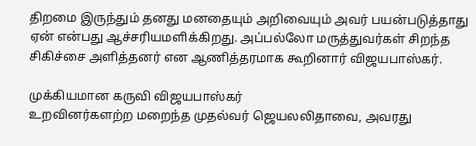திறமை இருந்தும் தனது மனதையும் அறிவையும் அவர் பயன்படுத்தாது ஏன் என்பது ஆச்சரியமளிக்கிறது. அப்பல்லோ மருத்துவர்கள் சிறந்த சிகிச்சை அளித்தனர் என ஆணித்தரமாக கூறினார் விஜயபாஸ்கர்.

முக்கியமான கருவி விஜயபாஸ்கர்
உறவினர்களற்ற மறைந்த முதல்வர் ஜெயலலிதாவை, அவரது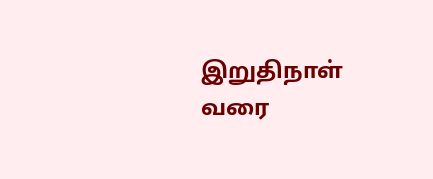இறுதிநாள் வரை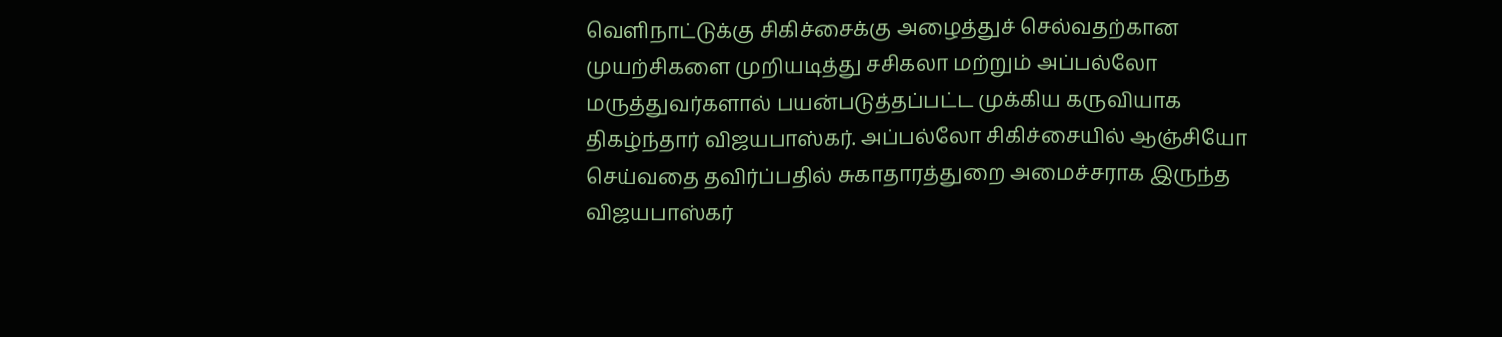வெளிநாட்டுக்கு சிகிச்சைக்கு அழைத்துச் செல்வதற்கான முயற்சிகளை முறியடித்து சசிகலா மற்றும் அப்பல்லோ மருத்துவர்களால் பயன்படுத்தப்பட்ட முக்கிய கருவியாக திகழ்ந்தார் விஜயபாஸ்கர். அப்பல்லோ சிகிச்சையில் ஆஞ்சியோ செய்வதை தவிர்ப்பதில் சுகாதாரத்துறை அமைச்சராக இருந்த விஜயபாஸ்கர்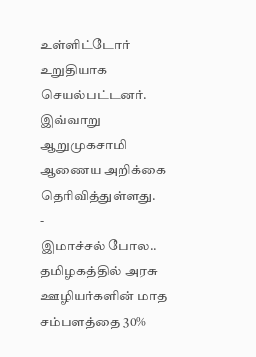உள்ளிட்டோர் உறுதியாக செயல்பட்டனர். இவ்வாறு ஆறுமுகசாமி ஆணைய அறிக்கை தெரிவித்துள்ளது.
-
இமாச்சல் போல.. தமிழகத்தில் அரசு ஊழியர்களின் மாத சம்பளத்தை 30%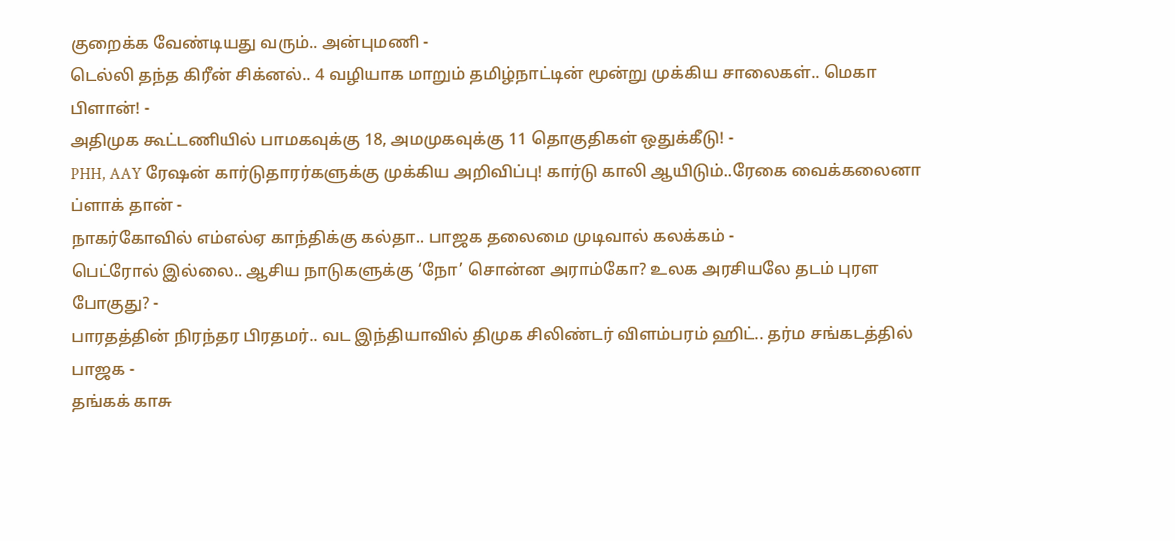குறைக்க வேண்டியது வரும்.. அன்புமணி -
டெல்லி தந்த கிரீன் சிக்னல்.. 4 வழியாக மாறும் தமிழ்நாட்டின் மூன்று முக்கிய சாலைகள்.. மெகா பிளான்! -
அதிமுக கூட்டணியில் பாமகவுக்கு 18, அமமுகவுக்கு 11 தொகுதிகள் ஒதுக்கீடு! -
PHH, AAY ரேஷன் கார்டுதாரர்களுக்கு முக்கிய அறிவிப்பு! கார்டு காலி ஆயிடும்..ரேகை வைக்கலைனா ப்ளாக் தான் -
நாகர்கோவில் எம்எல்ஏ காந்திக்கு கல்தா.. பாஜக தலைமை முடிவால் கலக்கம் -
பெட்ரோல் இல்லை.. ஆசிய நாடுகளுக்கு ‘நோ’ சொன்ன அராம்கோ? உலக அரசியலே தடம் புரள போகுது? -
பாரதத்தின் நிரந்தர பிரதமர்.. வட இந்தியாவில் திமுக சிலிண்டர் விளம்பரம் ஹிட்.. தர்ம சங்கடத்தில் பாஜக -
தங்கக் காசு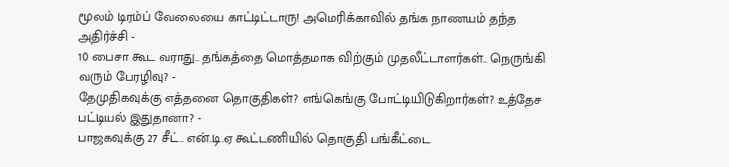மூலம் டிரம்ப் வேலையை காட்டிட்டாரு! அமெரிக்காவில் தங்க நாணயம் தந்த அதிர்ச்சி -
10 பைசா கூட வராது.. தங்கத்தை மொத்தமாக விற்கும் முதலீட்டாளர்கள்.. நெருங்கி வரும் பேரழிவு? -
தேமுதிகவுக்கு எத்தனை தொகுதிகள்? எங்கெங்கு போட்டியிடுகிறார்கள்? உத்தேச பட்டியல் இதுதானா? -
பாஜகவுக்கு 27 சீட்.. என்.டி.ஏ கூட்டணியில் தொகுதி பங்கீட்டை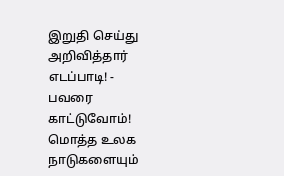இறுதி செய்து அறிவித்தார் எடப்பாடி! -
பவரை காட்டுவோம்! மொத்த உலக நாடுகளையும்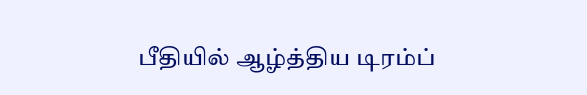பீதியில் ஆழ்த்திய டிரம்ப்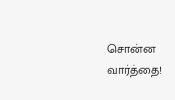சொன்ன வார்த்தை!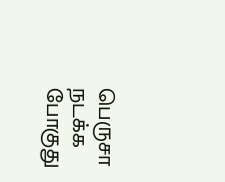பெருசா நடக்க போகுது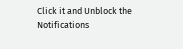Click it and Unblock the Notifications